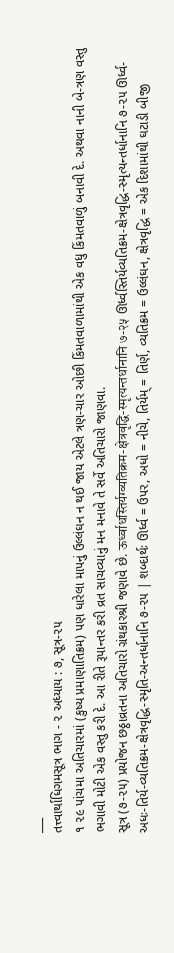___
તત્ત્વાર્થાધિગમસૂત્ર ભાગ - ૨ અધ્યાય : ૭, સૂત્ર-૨૫
૧ ૨૯ પાંચમા અતિચારમાં (કુષ્ય પ્રમાણાતિક્રમ) પણ ધારેલા માપનું ઉલ્લંઘન ન થઈ જાય એટલે ત્રણ-ચાર ઓછી કિંમતવાળામાંથી એક વધુ કિંમતવાળું બનાવી દે. અથવા નાની બે-ત્રણ વસ્તુ ભગાવી મોટી એક વસ્તુ કરી દે. આ રીતે રૂપાન્તર કરી વ્રત સાચવ્યાનું મન મનાવે તે સર્વે અતિચારો જાણવા.
સૂત્ર (૭-૨૫) પ્રયોજન છઠ્ઠાવ્રતના અતિચારો ગ્રંથકારશ્રી જણાવે છે. ऊर्ध्वाधस्तिर्यग्व्यतिक्रम-क्षेत्रवृद्धि-स्मृत्यन्तर्धानानि ७-२५ ઊર્ધ્વસ્તિર્યવ્યતિક્રમ-ક્ષેત્રવૃદ્ધિ-સ્મૃત્યન્તર્ધાનાનિ ૭-૨૫ ઊર્ધ્વ-અધઃ-તિર્ય-વ્યતિક્રમ-ક્ષેત્રવૃદ્ધિ-સ્મૃતિ-અન્તર્ધાનાનિ ૭-૨૫ | શબ્દાર્થઃ ઊર્ધ્વ = ઉપર, અધો = નીચે, તિર્યમ્ = તિર્ણ, વ્યતિક્રમ = ઉલ્લંઘન, ક્ષેત્રવૃદ્ધિ = એક દિશામાંથી ઘટાડી બીજી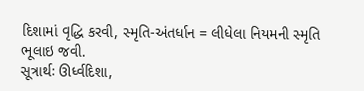દિશામાં વૃદ્ધિ કરવી, સ્મૃતિ-અંતર્ધાન = લીધેલા નિયમની સ્મૃતિ ભૂલાઇ જવી.
સૂત્રાર્થઃ ઊર્ધ્વદિશા,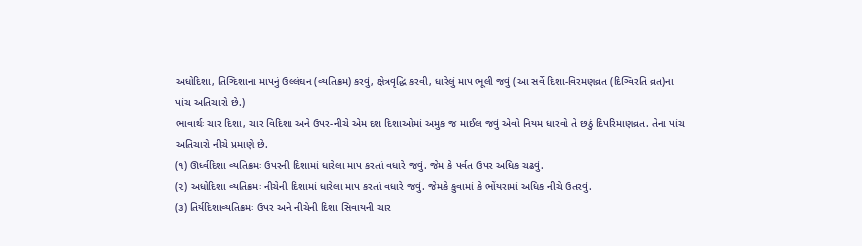અધોદિશા, તિગ્દિશાના માપનું ઉલ્લંઘન (વ્યતિક્રમ) કરવું, ક્ષેત્રવૃદ્ધિ કરવી, ધારેલું માપ ભૂલી જવું (આ સર્વે દિશા-વિરમણવ્રત (દિગ્વિરતિ વ્રત)ના પાંચ અતિચારો છે.)
ભાવાર્થઃ ચાર દિશા, ચાર વિદિશા અને ઉપર-નીચે એમ દશ દિશાઓમાં અમુક જ માઈલ જવું એવો નિયમ ધારવો તે છઠું દિપરિમાણવ્રત. તેના પાંચ અતિચારો નીચે પ્રમાણે છે.
(૧) ઊર્ધ્વદિશા વ્યતિક્રમઃ ઉપરની દિશામાં ધારેલા માપ કરતાં વધારે જવું. જેમ કે પર્વત ઉપર અધિક ચઢવું.
(૨) અધોદિશા વ્યતિક્રમઃ નીચેની દિશામાં ધારેલા માપ કરતાં વધારે જવું. જેમકે કુવામાં કે ભોંયરામાં અધિક નીચે ઉતરવું.
(૩) તિર્યદિશાવ્યતિક્રમઃ ઉપર અને નીચેની દિશા સિવાયની ચાર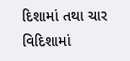દિશામાં તથા ચાર વિદિશામાં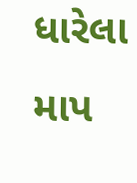ધારેલા માપ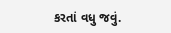કરતાં વધુ જવું.